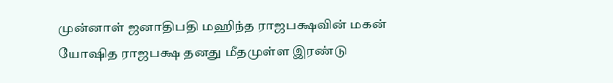முன்னாள் ஜனாதிபதி மஹிந்த ராஜபக்ஷவின் மகன் யோஷித ராஜபக்ஷ தனது மீதமுள்ள இரண்டு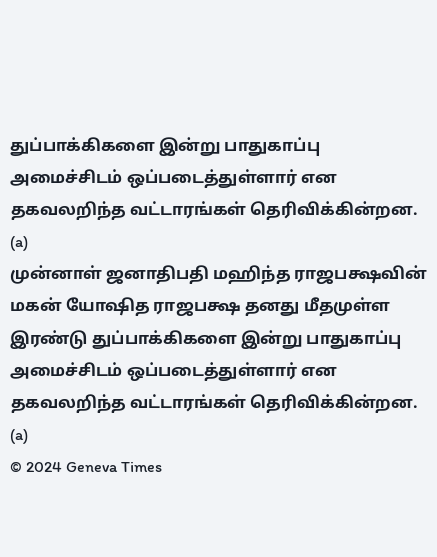துப்பாக்கிகளை இன்று பாதுகாப்பு அமைச்சிடம் ஒப்படைத்துள்ளார் என தகவலறிந்த வட்டாரங்கள் தெரிவிக்கின்றன. (a)
முன்னாள் ஜனாதிபதி மஹிந்த ராஜபக்ஷவின் மகன் யோஷித ராஜபக்ஷ தனது மீதமுள்ள இரண்டு துப்பாக்கிகளை இன்று பாதுகாப்பு அமைச்சிடம் ஒப்படைத்துள்ளார் என தகவலறிந்த வட்டாரங்கள் தெரிவிக்கின்றன. (a)
© 2024 Geneva Times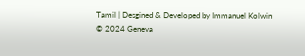Tamil | Desgined & Developed by Immanuel Kolwin
© 2024 Geneva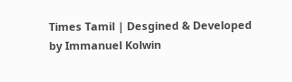Times Tamil | Desgined & Developed by Immanuel Kolwin